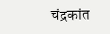चंद्रकांत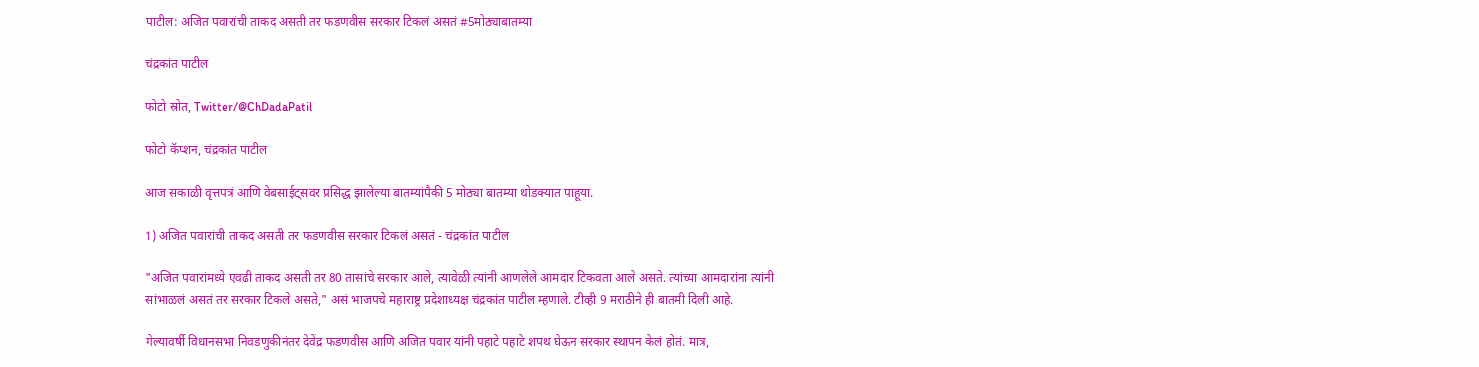पाटील: अजित पवारांची ताकद असती तर फडणवीस सरकार टिकलं असतं #5मोठ्याबातम्या

चंद्रकांत पाटील

फोटो स्रोत, Twitter/@ChDadaPatil

फोटो कॅप्शन, चंद्रकांत पाटील

आज सकाळी वृत्तपत्रं आणि वेबसाईट्सवर प्रसिद्ध झालेल्या बातम्यांपैकी 5 मोठ्या बातम्या थोडक्यात पाहूया.

1) अजित पवारांची ताकद असती तर फडणवीस सरकार टिकलं असतं - चंद्रकांत पाटील

"अजित पवारांमध्ये एवढी ताकद असती तर 80 तासांचे सरकार आले, त्यावेळी त्यांनी आणलेले आमदार टिकवता आले असते. त्यांच्या आमदारांना त्यांनी सांभाळलं असतं तर सरकार टिकले असते," असं भाजपचे महाराष्ट्र प्रदेशाध्यक्ष चंद्रकांत पाटील म्हणाले. टीव्ही 9 मराठीने ही बातमी दिली आहे.

गेल्यावर्षी विधानसभा निवडणुकीनंतर देवेंद्र फडणवीस आणि अजित पवार यांनी पहाटे पहाटे शपथ घेऊन सरकार स्थापन केलं होतं. मात्र,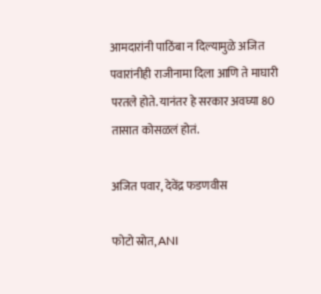आमदारांनी पाठिंबा न दिल्यामुळे अजित पवारांनीही राजीनामा दिला आणि ते माघारी परतले होते. यानंतर हे सरकार अवघ्या 80 तासात कोसळलं होतं.

अजित पवार, देवेंद्र फडणवीस

फोटो स्रोत, ANI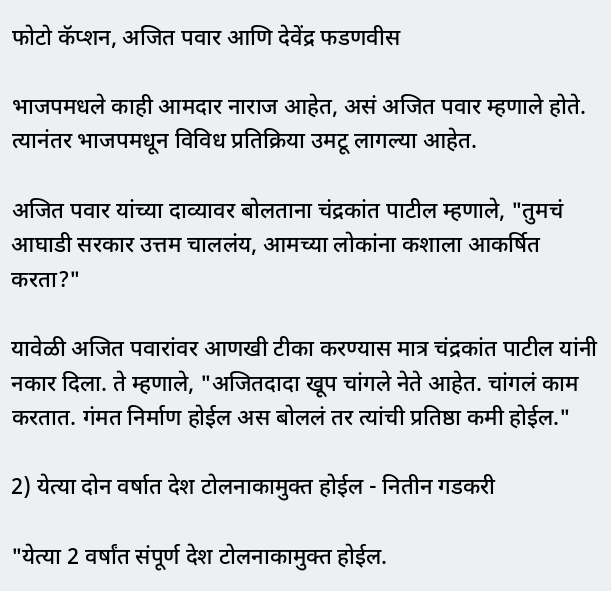फोटो कॅप्शन, अजित पवार आणि देवेंद्र फडणवीस

भाजपमधले काही आमदार नाराज आहेत, असं अजित पवार म्हणाले होते. त्यानंतर भाजपमधून विविध प्रतिक्रिया उमटू लागल्या आहेत.

अजित पवार यांच्या दाव्यावर बोलताना चंद्रकांत पाटील म्हणाले, "तुमचं आघाडी सरकार उत्तम चाललंय, आमच्या लोकांना कशाला आकर्षित करता?"

यावेळी अजित पवारांवर आणखी टीका करण्यास मात्र चंद्रकांत पाटील यांनी नकार दिला. ते म्हणाले, "अजितदादा खूप ‌चांगले नेते आहेत. चांगलं काम करतात. गंमत निर्माण होईल अस बोललं तर त्यांची प्रतिष्ठा कमी होईल."

2) येत्या दोन वर्षात देश टोलनाकामुक्त होईल - नितीन गडकरी

"येत्या 2 वर्षांत संपूर्ण देश टोलनाकामुक्त होईल.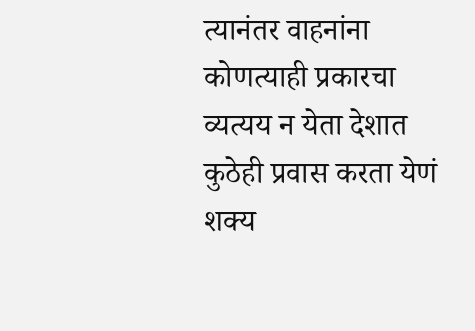त्यानंतर वाहनांना कोणत्याही प्रकारचा व्यत्यय न येता देशात कुठेही प्रवास करता येणं शक्य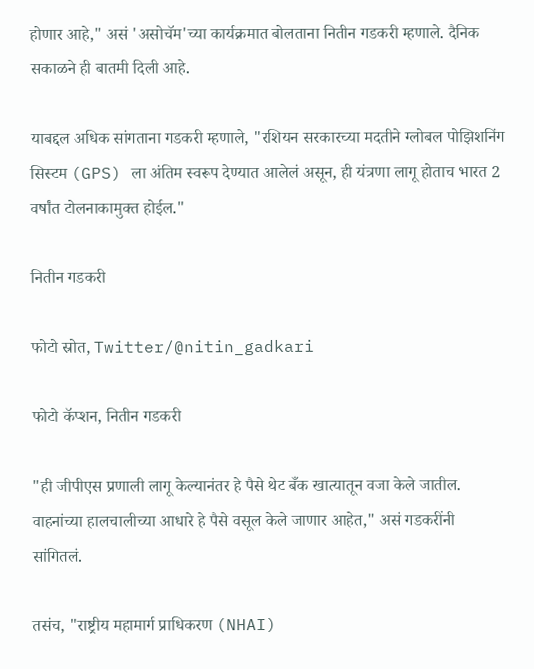होणार आहे," असं 'असोचॅम'च्या कार्यक्रमात बोलताना नितीन गडकरी म्हणाले. दैनिक सकाळने ही बातमी दिली आहे.

याबद्दल अधिक सांगताना गडकरी म्हणाले, "रशियन सरकारच्या मदतीने ग्लोबल पोझिशनिंग सिस्टम (GPS) ला अंतिम स्वरूप देण्यात आलेलं असून, ही यंत्रणा लागू होताच भारत 2 वर्षांत टोलनाकामुक्त होईल."

नितीन गडकरी

फोटो स्रोत, Twitter/@nitin_gadkari

फोटो कॅप्शन, नितीन गडकरी

"ही जीपीएस प्रणाली लागू केल्यानंतर हे पैसे थेट बँक खात्यातून वजा केले जातील. वाहनांच्या हालचालीच्या आधारे हे पैसे वसूल केले जाणार आहेत," असं गडकरींनी सांगितलं.

तसंच, "राष्ट्रीय महामार्ग प्राधिकरण (NHAI)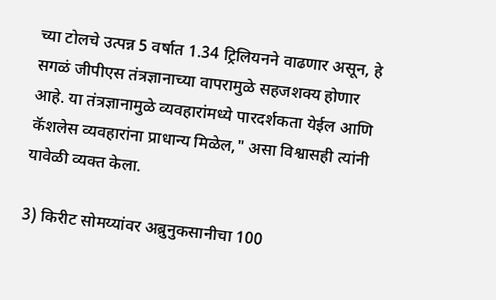च्या टोलचे उत्पन्न 5 वर्षात 1.34 ट्रिलियनने वाढणार असून, हे सगळं जीपीएस तंत्रज्ञानाच्या वापरामुळे सहजशक्य होणार आहे. या तंत्रज्ञानामुळे व्यवहारांमध्ये पारदर्शकता येईल आणि कॅशलेस व्यवहारांना प्राधान्य मिळेल," असा विश्वासही त्यांनी यावेळी व्यक्त केला.

3) किरीट सोमय्यांवर अब्रुनुकसानीचा 100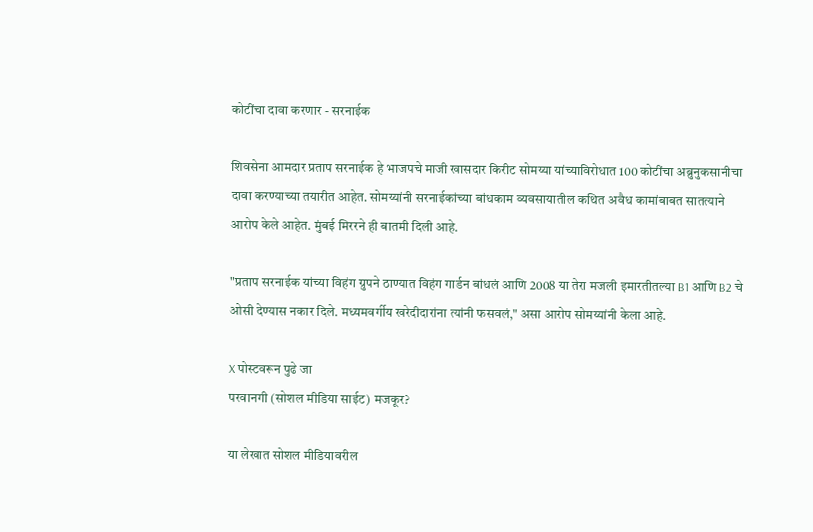कोटींचा दावा करणार - सरनाईक

शिवसेना आमदार प्रताप सरनाईक हे भाजपचे माजी खासदार किरीट सोमय्या यांच्याविरोधात 100 कोटींचा अब्रुनुकसानीचा दावा करण्याच्या तयारीत आहेत. सोमय्यांनी सरनाईकांच्या बांधकाम व्यवसायातील कथित अवैध कामांबाबत सातत्याने आरोप केले आहेत. मुंबई मिररने ही बातमी दिली आहे.

"प्रताप सरनाईक यांच्या विहंग ग्रुपने ठाण्यात विहंग गार्डन बांधलं आणि 2008 या तेरा मजली इमारतीतल्या B1 आणि B2 चे ओसी देण्यास नकार दिले. मध्यमवर्गीय खरेदीदारांना त्यांनी फसवलं," असा आरोप सोमय्यांनी केला आहे.

X पोस्टवरून पुढे जा
परवानगी (सोशल मीडिया साईट) मजकूर?

या लेखात सोशल मीडियावरील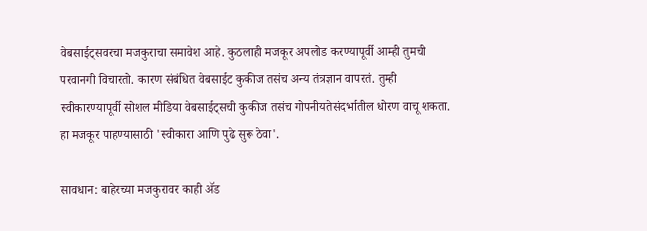वेबसाईट्सवरचा मजकुराचा समावेश आहे. कुठलाही मजकूर अपलोड करण्यापूर्वी आम्ही तुमची परवानगी विचारतो. कारण संबंधित वेबसाईट कुकीज तसंच अन्य तंत्रज्ञान वापरतं. तुम्ही स्वीकारण्यापूर्वी सोशल मीडिया वेबसाईट्सची कुकीज तसंच गोपनीयतेसंदर्भातील धोरण वाचू शकता. हा मजकूर पाहण्यासाठी 'स्वीकारा आणि पुढे सुरू ठेवा'.

सावधान: बाहेरच्या मजकुरावर काही ॲड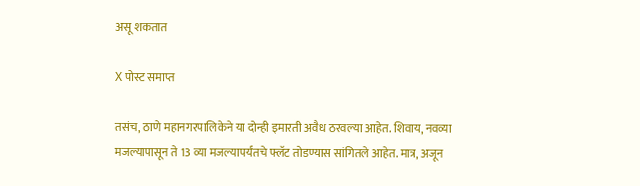असू शकतात

X पोस्ट समाप्त

तसंच, ठाणे महानगरपालिकेने या दोन्ही इमारती अवैध ठरवल्या आहेत. शिवाय, नवव्या मजल्यापासून ते 13 व्या मजल्यापर्यंतचे फ्लॅट तोडण्यास सांगितले आहेत. मात्र, अजून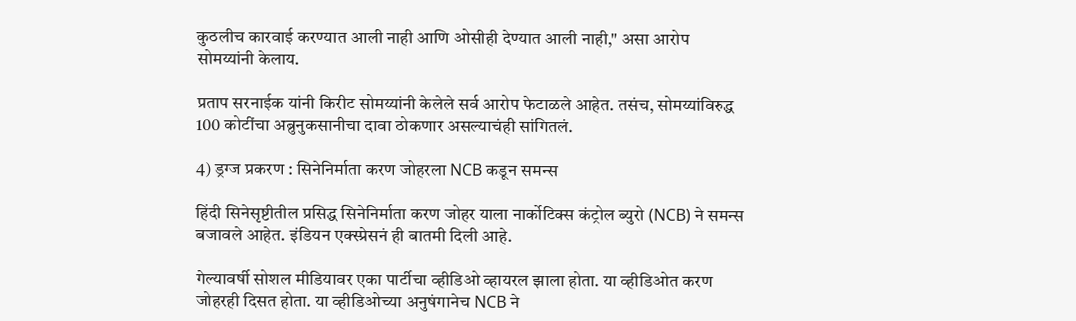कुठलीच कारवाई करण्यात आली नाही आणि ओसीही देण्यात आली नाही," असा आरोप सोमय्यांनी केलाय.

प्रताप सरनाईक यांनी किरीट सोमय्यांनी केलेले सर्व आरोप फेटाळले आहेत. तसंच, सोमय्यांविरुद्ध 100 कोटींचा अब्रुनुकसानीचा दावा ठोकणार असल्याचंही सांगितलं.

4) ड्रग्ज प्रकरण : सिनेनिर्माता करण जोहरला NCB कडून समन्स

हिंदी सिनेसृष्टीतील प्रसिद्ध सिनेनिर्माता करण जोहर याला नार्कोटिक्स कंट्रोल ब्युरो (NCB) ने समन्स बजावले आहेत. इंडियन एक्स्प्रेसनं ही बातमी दिली आहे.

गेल्यावर्षी सोशल मीडियावर एका पार्टीचा व्हीडिओ व्हायरल झाला होता. या व्हीडिओत करण जोहरही दिसत होता. या व्हीडिओच्या अनुषंगानेच NCB ने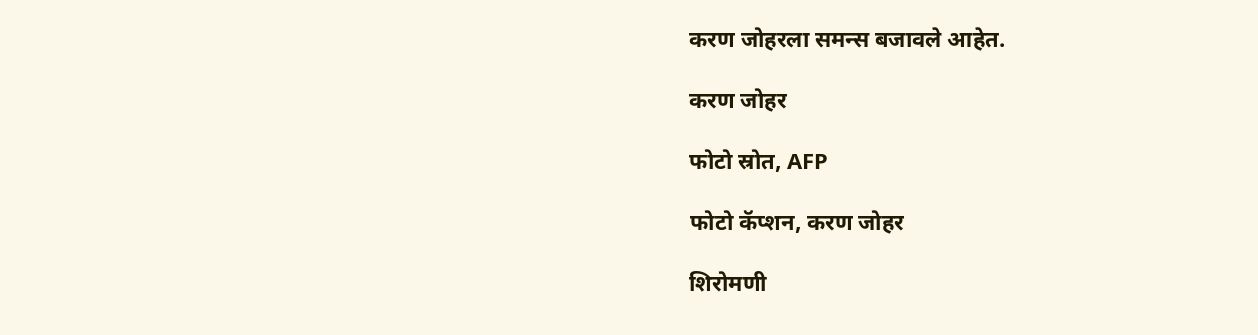करण जोहरला समन्स बजावले आहेत.

करण जोहर

फोटो स्रोत, AFP

फोटो कॅप्शन, करण जोहर

शिरोमणी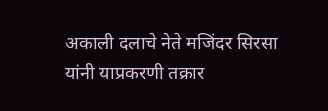अकाली दलाचे नेते मजिंदर सिरसा यांनी याप्रकरणी तक्रार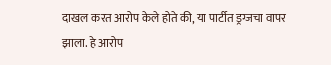दाखल करत आरोप केले होते की, या पार्टीत ड्रग्जचा वापर झाला. हे आरोप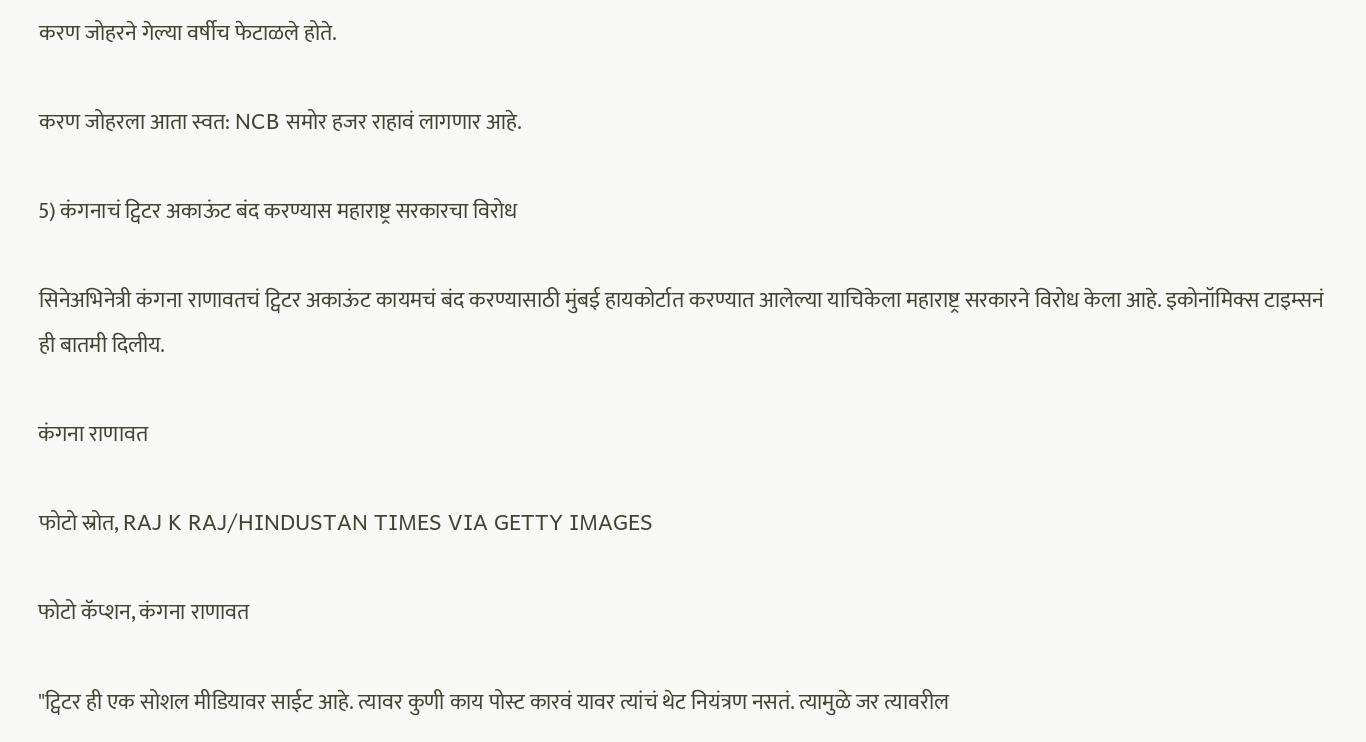करण जोहरने गेल्या वर्षीच फेटाळले होते.

करण जोहरला आता स्वत: NCB समोर हजर राहावं लागणार आहे.

5) कंगनाचं ट्विटर अकाऊंट बंद करण्यास महाराष्ट्र सरकारचा विरोध

सिनेअभिनेत्री कंगना राणावतचं ट्विटर अकाऊंट कायमचं बंद करण्यासाठी मुंबई हायकोर्टात करण्यात आलेल्या याचिकेला महाराष्ट्र सरकारने विरोध केला आहे. इकोनॉमिक्स टाइम्सनं ही बातमी दिलीय.

कंगना राणावत

फोटो स्रोत, RAJ K RAJ/HINDUSTAN TIMES VIA GETTY IMAGES

फोटो कॅप्शन, कंगना राणावत

"ट्विटर ही एक सोशल मीडियावर साईट आहे. त्यावर कुणी काय पोस्ट कारवं यावर त्यांचं थेट नियंत्रण नसतं. त्यामुळे जर त्यावरील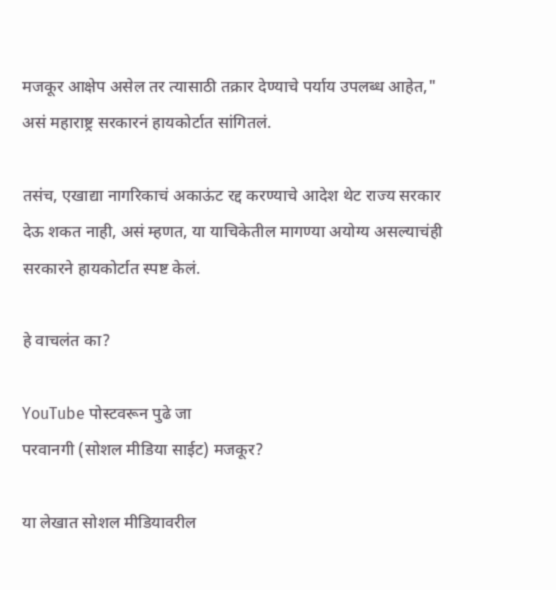मजकूर आक्षेप असेल तर त्यासाठी तक्रार देण्याचे पर्याय उपलब्ध आहेत," असं महाराष्ट्र सरकारनं हायकोर्टात सांगितलं.

तसंच, एखाद्या नागरिकाचं अकाऊंट रद्द करण्याचे आदेश थेट राज्य सरकार देऊ शकत नाही, असं म्हणत, या याचिकेतील मागण्या अयोग्य असल्याचंही सरकारने हायकोर्टात स्पष्ट केलं.

हे वाचलंत का?

YouTube पोस्टवरून पुढे जा
परवानगी (सोशल मीडिया साईट) मजकूर?

या लेखात सोशल मीडियावरील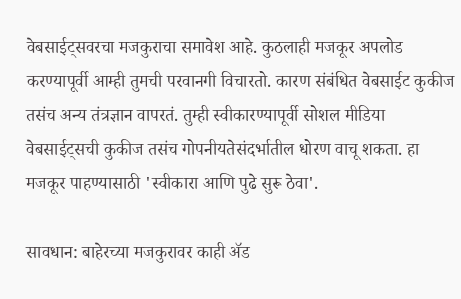वेबसाईट्सवरचा मजकुराचा समावेश आहे. कुठलाही मजकूर अपलोड करण्यापूर्वी आम्ही तुमची परवानगी विचारतो. कारण संबंधित वेबसाईट कुकीज तसंच अन्य तंत्रज्ञान वापरतं. तुम्ही स्वीकारण्यापूर्वी सोशल मीडिया वेबसाईट्सची कुकीज तसंच गोपनीयतेसंदर्भातील धोरण वाचू शकता. हा मजकूर पाहण्यासाठी 'स्वीकारा आणि पुढे सुरू ठेवा'.

सावधान: बाहेरच्या मजकुरावर काही ॲड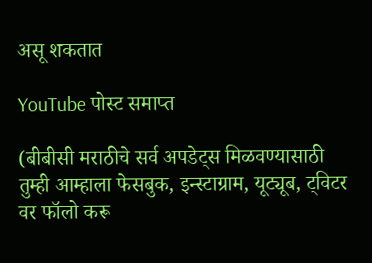असू शकतात

YouTube पोस्ट समाप्त

(बीबीसी मराठीचे सर्व अपडेट्स मिळवण्यासाठी तुम्ही आम्हाला फेसबुक, इन्स्टाग्राम, यूट्यूब, ट्विटर वर फॉलो करू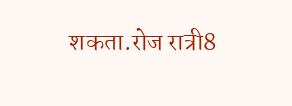शकता.रोज रात्री8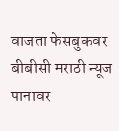वाजता फेसबुकवर बीबीसी मराठी न्यूज पानावर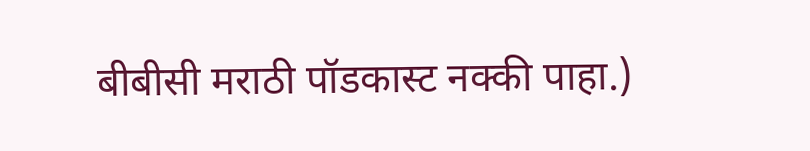बीबीसी मराठी पॉडकास्ट नक्की पाहा.)